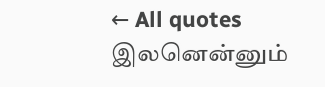← All quotes
இலனென்னும்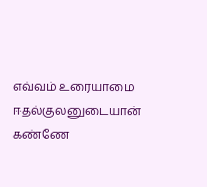எவ்வம் உரையாமை ஈதல்குலனுடையான் கண்ணே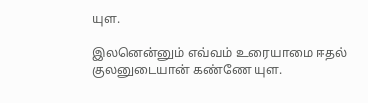யுள.

இலனென்னும் எவ்வம் உரையாமை ஈதல் குலனுடையான் கண்ணே யுள.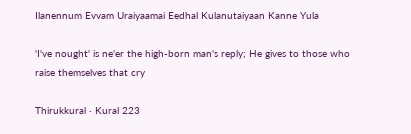Ilanennum Evvam Uraiyaamai Eedhal Kulanutaiyaan Kanne Yula

'I've nought' is ne'er the high-born man's reply; He gives to those who raise themselves that cry

Thirukkural · Kural 223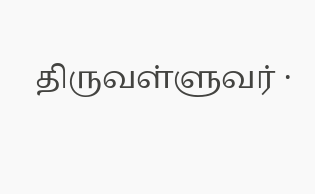திருவள்ளுவர் ·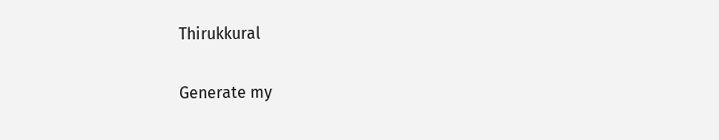Thirukkural

Generate my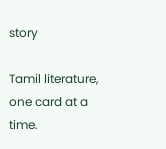story

Tamil literature, one card at a time.